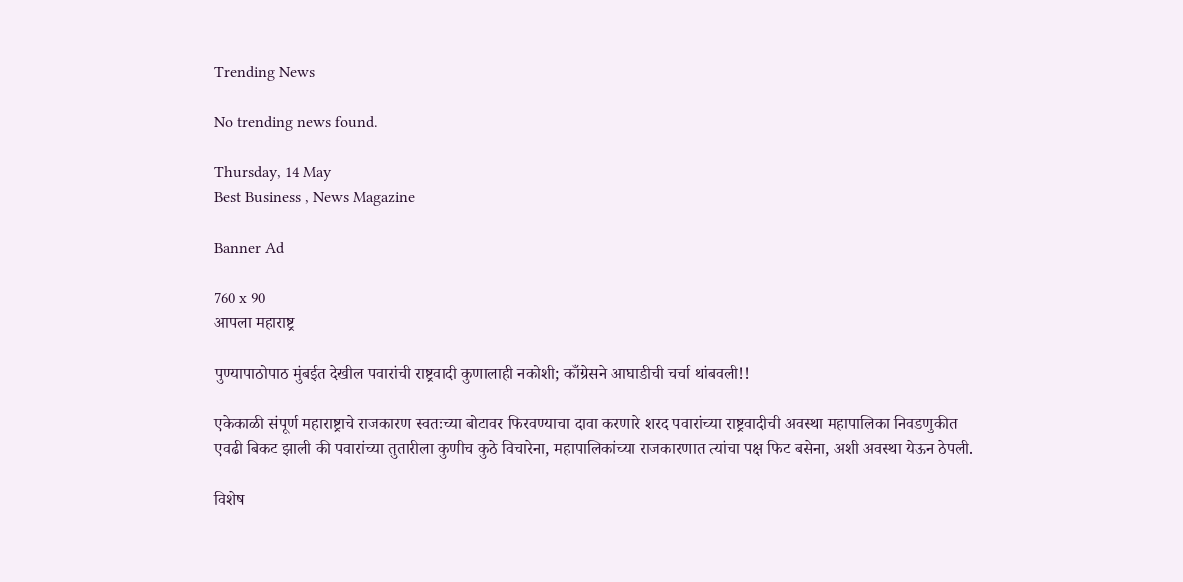Trending News

No trending news found.

Thursday, 14 May
Best Business , News Magazine

Banner Ad

760 x 90
आपला महाराष्ट्र

पुण्यापाठोपाठ मुंबईत देखील पवारांची राष्ट्रवादी कुणालाही नकोशी; काँग्रेसने आघाडीची चर्चा थांबवली!!

एकेकाळी संपूर्ण महाराष्ट्राचे राजकारण स्वतःच्या बोटावर फिरवण्याचा दावा करणारे शरद पवारांच्या राष्ट्रवादीची अवस्था महापालिका निवडणुकीत एवढी बिकट झाली की पवारांच्या तुतारीला कुणीच कुठे विचारेना, महापालिकांच्या राजकारणात त्यांचा पक्ष फिट बसेना, अशी अवस्था येऊन ठेपली.

विशेष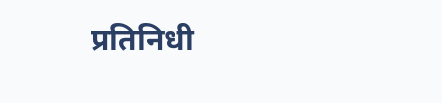प्रतिनिधी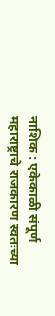नाशिक : एकेकाळी संपूर्ण महाराष्ट्राचे राजकारण स्वतःच्या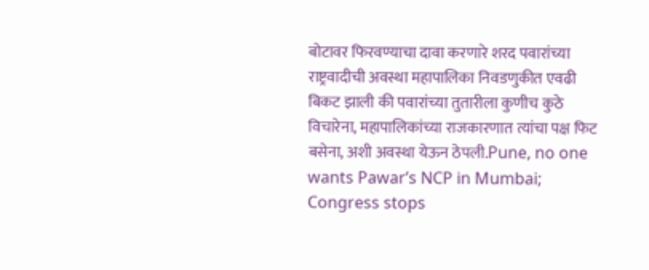बोटावर फिरवण्याचा दावा करणारे शरद पवारांच्या राष्ट्रवादीची अवस्था महापालिका निवडणुकीत एवढी बिकट झाली की पवारांच्या तुतारीला कुणीच कुठे विचारेना, महापालिकांच्या राजकारणात त्यांचा पक्ष फिट बसेना, अशी अवस्था येऊन ठेपली.Pune, no one wants Pawar’s NCP in Mumbai; Congress stops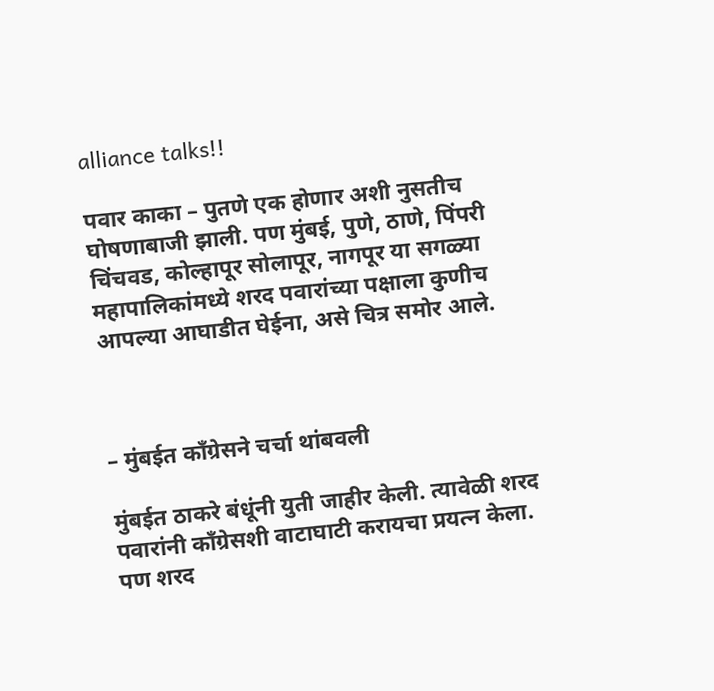alliance talks!!

पवार काका – पुतणे एक होणार अशी नुसतीच घोषणाबाजी झाली. पण मुंबई, पुणे, ठाणे, पिंपरी चिंचवड, कोल्हापूर सोलापूर, नागपूर या सगळ्या महापालिकांमध्ये शरद पवारांच्या पक्षाला कुणीच आपल्या आघाडीत घेईना, असे चित्र समोर आले.



– मुंबईत काँग्रेसने चर्चा थांबवली

मुंबईत ठाकरे बंधूंनी युती जाहीर केली. त्यावेळी शरद पवारांनी काँग्रेसशी वाटाघाटी करायचा प्रयत्न केला. पण शरद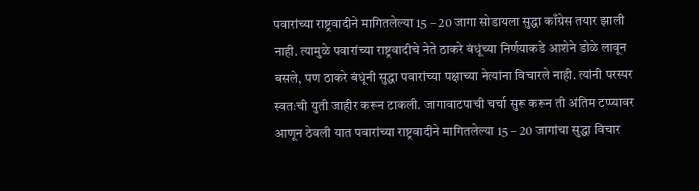पवारांच्या राष्ट्रवादीने मागितलेल्या 15 – 20 जागा सोडायला सुद्धा काँग्रेस तयार झाली नाही. त्यामुळे पवारांच्या राष्ट्रवादीचे नेते ठाकरे बंधूंच्या निर्णयाकडे आशेने डोळे लावून बसले, पण ठाकरे बंधूंनी सुद्धा पवारांच्या पक्षाच्या नेत्यांना विचारले नाही. त्यांनी परस्पर स्वतःची युती जाहीर करून टाकली. जागावाटपाची चर्चा सुरू करून ती अंतिम टप्प्यावर आणून ठेवली यात पवारांच्या राष्ट्रवादीने मागितलेल्या 15 – 20 जागांचा सुद्धा विचार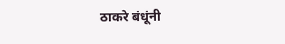ठाकरे बंधूंनी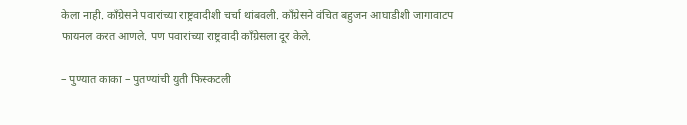केला नाही. काँग्रेसने पवारांच्या राष्ट्रवादीशी चर्चा थांबवली. काँग्रेसने वंचित बहुजन आघाडीशी जागावाटप फायनल करत आणले. पण पवारांच्या राष्ट्रवादी काँग्रेसला दूर केले.

– पुण्यात काका – पुतण्यांची युती फिस्कटली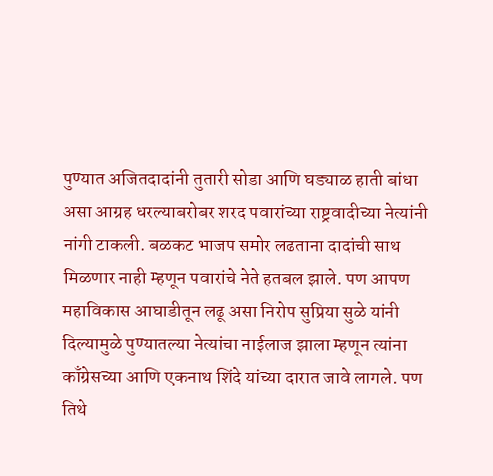पुण्यात अजितदादांनी तुतारी सोडा आणि घड्याळ हाती बांधा असा आग्रह धरल्याबरोबर शरद पवारांच्या राष्ट्रवादीच्या नेत्यांनी नांगी टाकली. बळकट भाजप समोर लढताना दादांची साथ मिळणार नाही म्हणून पवारांचे नेते हतबल झाले. पण आपण महाविकास आघाडीतून लढू असा निरोप सुप्रिया सुळे यांनी दिल्यामुळे पुण्यातल्या नेत्यांचा नाईलाज झाला म्हणून त्यांना काँग्रेसच्या आणि एकनाथ शिंदे यांच्या दारात जावे लागले. पण तिथे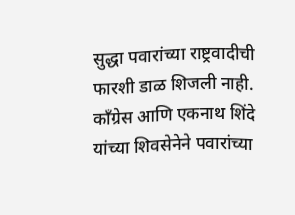सुद्धा पवारांच्या राष्ट्रवादीची फारशी डाळ शिजली नाही. काँग्रेस आणि एकनाथ शिंदे यांच्या शिवसेनेने पवारांच्या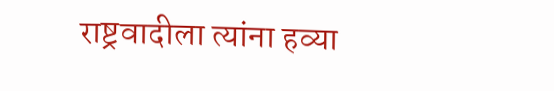राष्ट्रवादीला त्यांना हव्या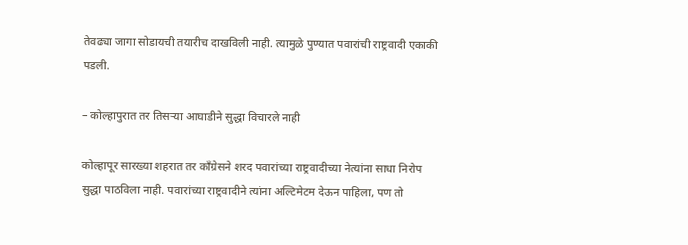तेवढ्या जागा सोडायची तयारीच दाखविली नाही. त्यामुळे पुण्यात पवारांची राष्ट्रवादी एकाकी पडली.

– कोल्हापुरात तर तिसऱ्या आघाडीने सुद्धा विचारले नाही

कोल्हापूर सारख्या शहरात तर काँग्रेसने शरद पवारांच्या राष्ट्रवादीच्या नेत्यांना साधा निरोप सुद्धा पाठविला नाही. पवारांच्या राष्ट्रवादीने त्यांना अल्टिमेटम देऊन पाहिला, पण तो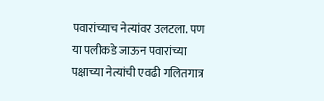पवारांच्याच नेत्यांवर उलटला. पण या पलीकडे जाऊन पवारांच्या पक्षाच्या नेत्यांची एवढी गलितगात्र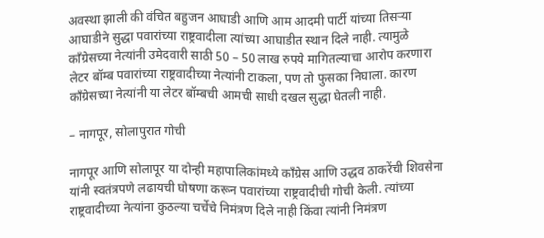अवस्था झाली की वंचित बहुजन आघाडी आणि आम आदमी पार्टी यांच्या तिसऱ्या आघाडीने सुद्धा पवारांच्या राष्ट्रवादीला त्यांच्या आघाडीत स्थान दिले नाही. त्यामुळे काँग्रेसच्या नेत्यांनी उमेदवारी साठी 50 – 50 लाख रुपये मागितल्याचा आरोप करणारा लेटर बॉम्ब पवारांच्या राष्ट्रवादीच्या नेत्यांनी टाकला, पण तो फुसका निघाला. कारण काँग्रेसच्या नेत्यांनी या लेटर बॉम्बची आमची साधी दखल सुद्धा घेतली नाही.

– नागपूर, सोलापुरात गोची

नागपूर आणि सोलापूर या दोन्ही महापालिकांमध्ये काँग्रेस आणि उद्धव ठाकरेंची शिवसेना यांनी स्वतंत्रपणे लढायची घोषणा करून पवारांच्या राष्ट्रवादीची गोची केली. त्यांच्या राष्ट्रवादीच्या नेत्यांना कुठल्या चर्चेचे निमंत्रण दिले नाही किंवा त्यांनी निमंत्रण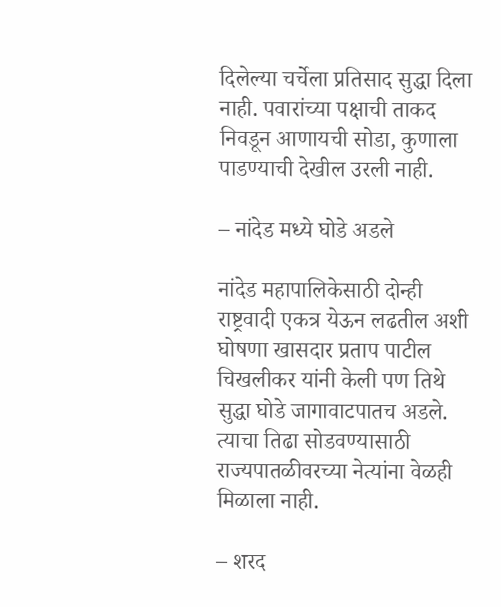दिलेल्या चर्चेला प्रतिसाद सुद्धा दिला नाही. पवारांच्या पक्षाची ताकद निवडून आणायची सोडा, कुणाला पाडण्याची देखील उरली नाही.

– नांदेड मध्ये घोडे अडले

नांदेड महापालिकेसाठी दोन्ही राष्ट्रवादी एकत्र येऊन लढतील अशी घोषणा खासदार प्रताप पाटील चिखलीकर यांनी केली पण तिथे सुद्धा घोडे जागावाटपातच अडले. त्याचा तिढा सोडवण्यासाठी राज्यपातळीवरच्या नेत्यांना वेळही मिळाला नाही.

– शरद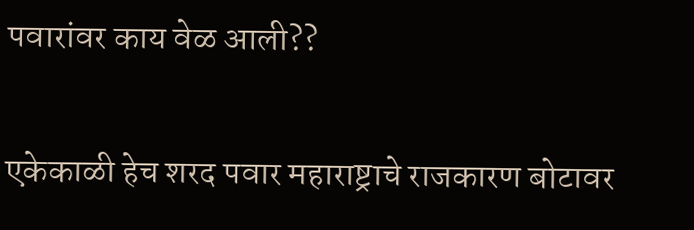पवारांवर काय वेळ आली??

एकेकाळी हेच शरद पवार महाराष्ट्राचे राजकारण बोटावर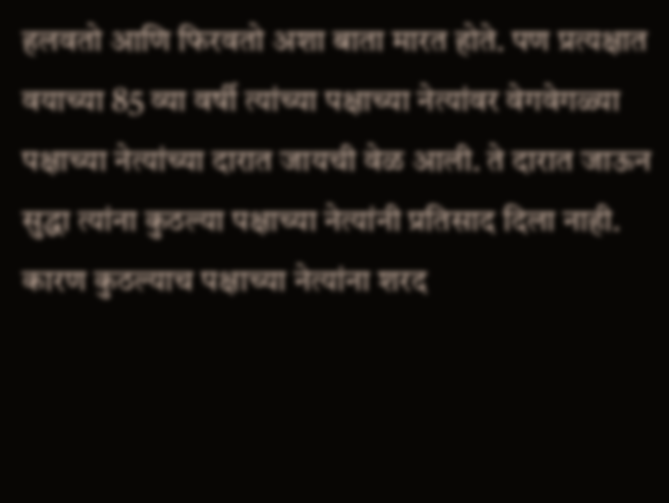हलवतो आणि फिरवतो अशा बाता मारत होते. पण प्रत्यक्षात वयाच्या 85 व्या वर्षी त्यांच्या पक्षाच्या नेत्यांवर वेगवेगळ्या पक्षाच्या नेत्यांच्या दारात जायची वेळ आली. ते दारात जाऊन सुद्धा त्यांना कुठल्या पक्षाच्या नेत्यांनी प्रतिसाद दिला नाही. कारण कुठल्याच पक्षाच्या नेत्यांना शरद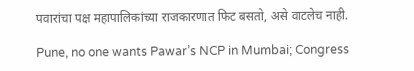पवारांचा पक्ष महापालिकांच्या राजकारणात फिट बसतो, असे वाटलेच नाही.

Pune, no one wants Pawar’s NCP in Mumbai; Congress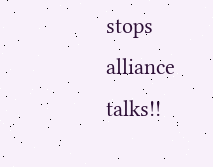stops alliance talks!!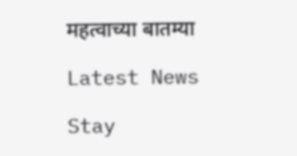महत्वाच्या बातम्या

Latest News

Stay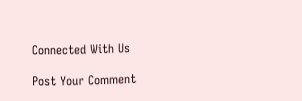Connected With Us

Post Your Comment